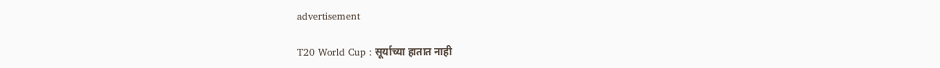advertisement

T20 World Cup : सूर्याच्या हातात नाही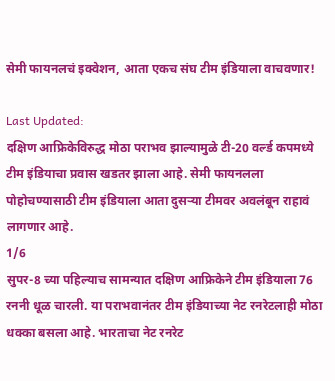सेमी फायनलचं इक्वेशन, आता एकच संघ टीम इंडियाला वाचवणार!

Last Updated:
दक्षिण आफ्रिकेविरुद्ध मोठा पराभव झाल्यामुळे टी-20 वर्ल्ड कपमध्ये टीम इंडियाचा प्रवास खडतर झाला आहे. सेमी फायनलला पोहोचण्यासाठी टीम इंडियाला आता दुसऱ्या टीमवर अवलंबून राहावं लागणार आहे.
1/6
सुपर-8 च्या पहिल्याच सामन्यात दक्षिण आफ्रिकेने टीम इंडियाला 76 रननी धूळ चारली. या पराभवानंतर टीम इंडियाच्या नेट रनरेटलाही मोठा धक्का बसला आहे. भारताचा नेट रनरेट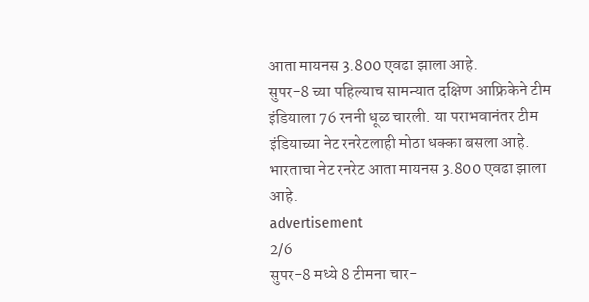आता मायनस 3.800 एवढा झाला आहे.
सुपर-8 च्या पहिल्याच सामन्यात दक्षिण आफ्रिकेने टीम इंडियाला 76 रननी धूळ चारली. या पराभवानंतर टीम इंडियाच्या नेट रनरेटलाही मोठा धक्का बसला आहे. भारताचा नेट रनरेट आता मायनस 3.800 एवढा झाला आहे.
advertisement
2/6
सुपर-8 मध्ये 8 टीमना चार-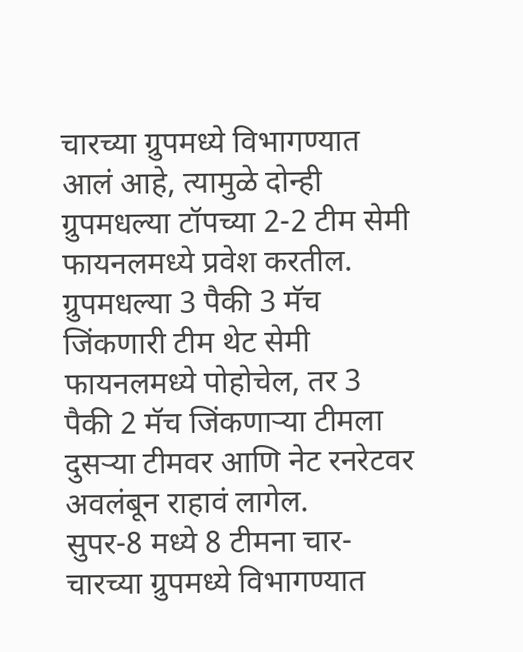चारच्या ग्रुपमध्ये विभागण्यात आलं आहे, त्यामुळे दोन्ही ग्रुपमधल्या टॉपच्या 2-2 टीम सेमी फायनलमध्ये प्रवेश करतील. ग्रुपमधल्या 3 पैकी 3 मॅच जिंकणारी टीम थेट सेमी फायनलमध्ये पोहोचेल, तर 3 पैकी 2 मॅच जिंकणाऱ्या टीमला दुसऱ्या टीमवर आणि नेट रनरेटवर अवलंबून राहावं लागेल.
सुपर-8 मध्ये 8 टीमना चार-चारच्या ग्रुपमध्ये विभागण्यात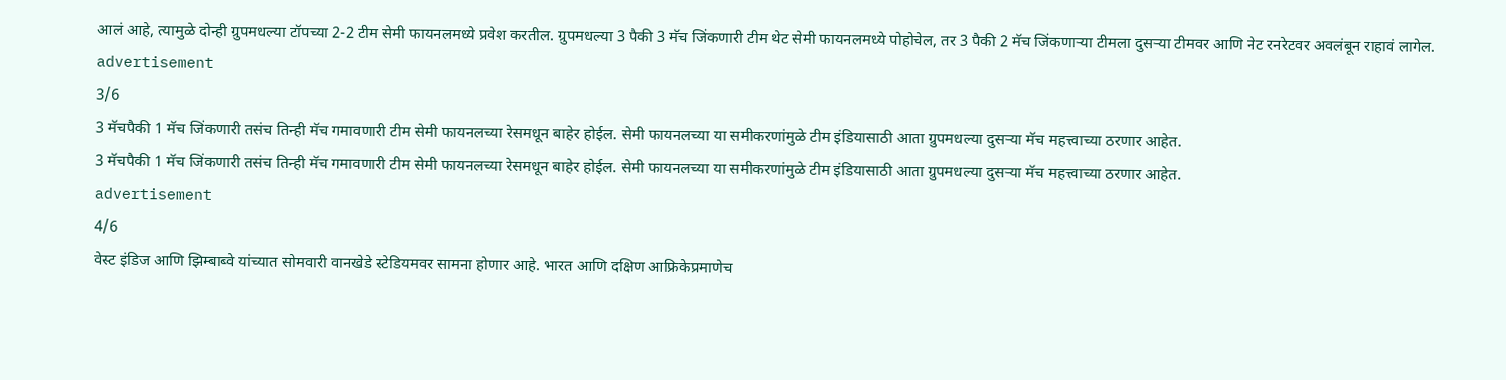आलं आहे, त्यामुळे दोन्ही ग्रुपमधल्या टॉपच्या 2-2 टीम सेमी फायनलमध्ये प्रवेश करतील. ग्रुपमधल्या 3 पैकी 3 मॅच जिंकणारी टीम थेट सेमी फायनलमध्ये पोहोचेल, तर 3 पैकी 2 मॅच जिंकणाऱ्या टीमला दुसऱ्या टीमवर आणि नेट रनरेटवर अवलंबून राहावं लागेल.
advertisement
3/6
3 मॅचपैकी 1 मॅच जिंकणारी तसंच तिन्ही मॅच गमावणारी टीम सेमी फायनलच्या रेसमधून बाहेर होईल. सेमी फायनलच्या या समीकरणांमुळे टीम इंडियासाठी आता ग्रुपमधल्या दुसऱ्या मॅच महत्त्वाच्या ठरणार आहेत.
3 मॅचपैकी 1 मॅच जिंकणारी तसंच तिन्ही मॅच गमावणारी टीम सेमी फायनलच्या रेसमधून बाहेर होईल. सेमी फायनलच्या या समीकरणांमुळे टीम इंडियासाठी आता ग्रुपमधल्या दुसऱ्या मॅच महत्त्वाच्या ठरणार आहेत.
advertisement
4/6
वेस्ट इंडिज आणि झिम्बाब्वे यांच्यात सोमवारी वानखेडे स्टेडियमवर सामना होणार आहे. भारत आणि दक्षिण आफ्रिकेप्रमाणेच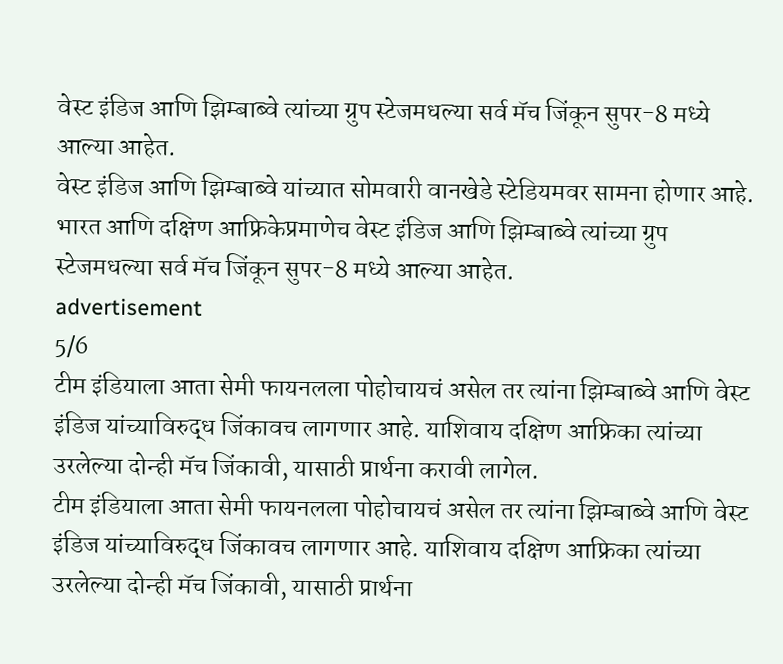वेस्ट इंडिज आणि झिम्बाब्वे त्यांच्या ग्रुप स्टेजमधल्या सर्व मॅच जिंकून सुपर-8 मध्ये आल्या आहेत.
वेस्ट इंडिज आणि झिम्बाब्वे यांच्यात सोमवारी वानखेडे स्टेडियमवर सामना होणार आहे. भारत आणि दक्षिण आफ्रिकेप्रमाणेच वेस्ट इंडिज आणि झिम्बाब्वे त्यांच्या ग्रुप स्टेजमधल्या सर्व मॅच जिंकून सुपर-8 मध्ये आल्या आहेत.
advertisement
5/6
टीम इंडियाला आता सेमी फायनलला पोहोचायचं असेल तर त्यांना झिम्बाब्वे आणि वेस्ट इंडिज यांच्याविरुद्ध जिंकावच लागणार आहे. याशिवाय दक्षिण आफ्रिका त्यांच्या उरलेल्या दोन्ही मॅच जिंकावी, यासाठी प्रार्थना करावी लागेल.
टीम इंडियाला आता सेमी फायनलला पोहोचायचं असेल तर त्यांना झिम्बाब्वे आणि वेस्ट इंडिज यांच्याविरुद्ध जिंकावच लागणार आहे. याशिवाय दक्षिण आफ्रिका त्यांच्या उरलेल्या दोन्ही मॅच जिंकावी, यासाठी प्रार्थना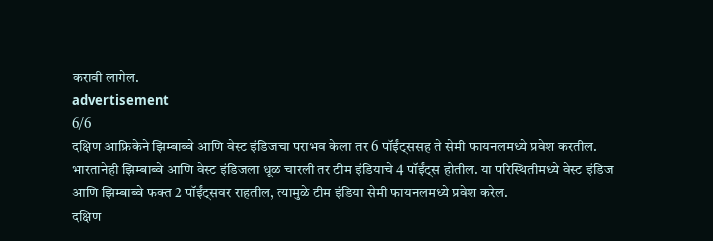करावी लागेल.
advertisement
6/6
दक्षिण आफ्रिकेने झिम्बाब्वे आणि वेस्ट इंडिजचा पराभव केला तर 6 पॉईंट्ससह ते सेमी फायनलमध्ये प्रवेश करतील. भारतानेही झिम्बाब्वे आणि वेस्ट इंडिजला धूळ चारली तर टीम इंडियाचे 4 पॉईंट्स होतील. या परिस्थितीमध्ये वेस्ट इंडिज आणि झिम्बाब्वे फक्त 2 पॉईंट्सवर राहतील, त्यामुळे टीम इंडिया सेमी फायनलमध्ये प्रवेश करेल.
दक्षिण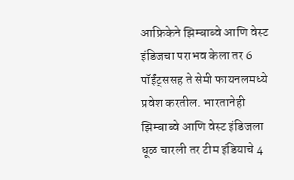आफ्रिकेने झिम्बाब्वे आणि वेस्ट इंडिजचा पराभव केला तर 6 पॉईंट्ससह ते सेमी फायनलमध्ये प्रवेश करतील. भारतानेही झिम्बाब्वे आणि वेस्ट इंडिजला धूळ चारली तर टीम इंडियाचे 4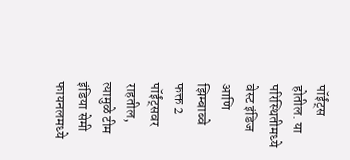पॉईंट्स होतील. या परिस्थितीमध्ये वेस्ट इंडिज आणि झिम्बाब्वे फक्त 2 पॉईंट्सवर राहतील, त्यामुळे टीम इंडिया सेमी फायनलमध्ये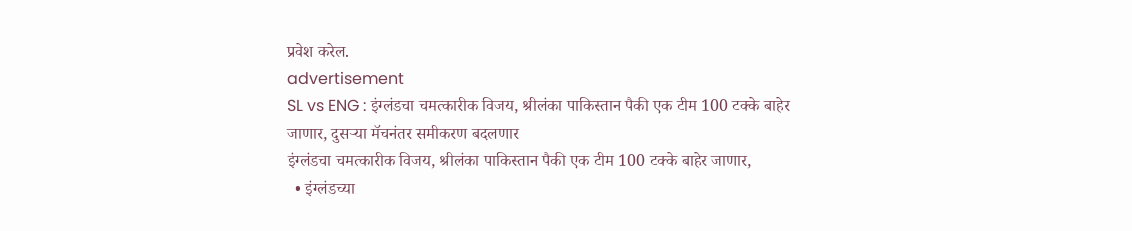प्रवेश करेल.
advertisement
SL vs ENG : इंग्लंडचा चमत्कारीक विजय, श्रीलंका पाकिस्तान पैकी एक टीम 100 टक्के बाहेर जाणार, दुसऱ्या मॅचनंतर समीकरण बदलणार
इंग्लंडचा चमत्कारीक विजय, श्रीलंका पाकिस्तान पैकी एक टीम 100 टक्के बाहेर जाणार,
  • इंग्लंडच्या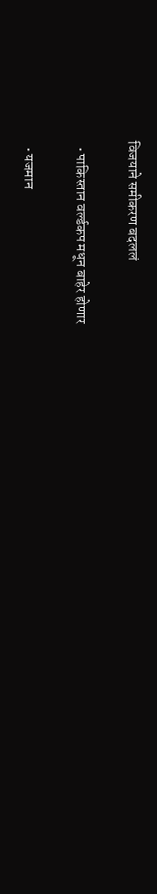विजयाने समीकरण बदललं

  • पाकिस्तान वर्ल्डकप मधून बाहेर होणार

  • यजमान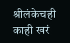श्रीलंकेचही काही खरं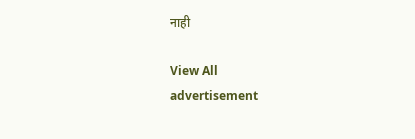नाही

View All
advertisement